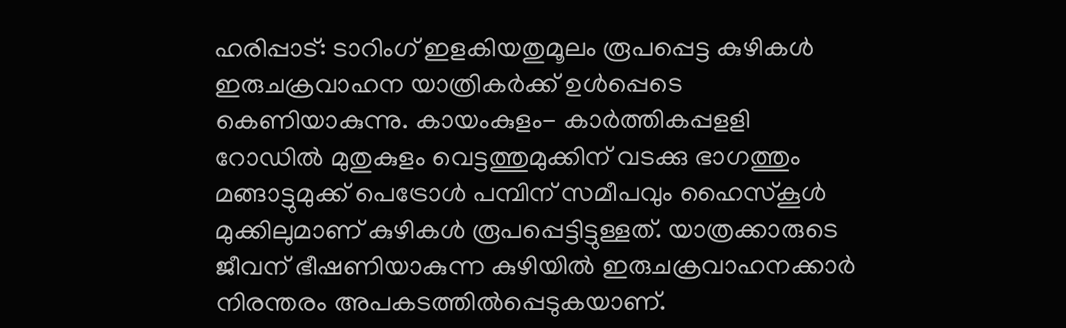ഹരിപ്പാട്: ടാറിംഗ് ഇളകിയതുമൂലം രൂപപ്പെട്ട കുഴികൾ ഇരുചക്രവാഹന യാത്രികർക്ക് ഉൾപ്പെടെ കെണിയാകുന്നു. കായംകുളം- കാർത്തികപ്പളളി റോഡിൽ മുതുകുളം വെട്ടത്തുമുക്കിന് വടക്കു ഭാഗത്തും മങ്ങാട്ടുമുക്ക് പെട്രോൾ പമ്പിന് സമീപവും ഹൈസ്കൂൾ മുക്കിലുമാണ് കുഴികൾ രൂപപ്പെട്ടിട്ടുള്ളത്. യാത്രക്കാരുടെ ജീവന് ഭീഷണിയാകുന്ന കുഴിയിൽ ഇരുചക്രവാഹനക്കാർ നിരന്തരം അപകടത്തിൽപ്പെടുകയാണ്.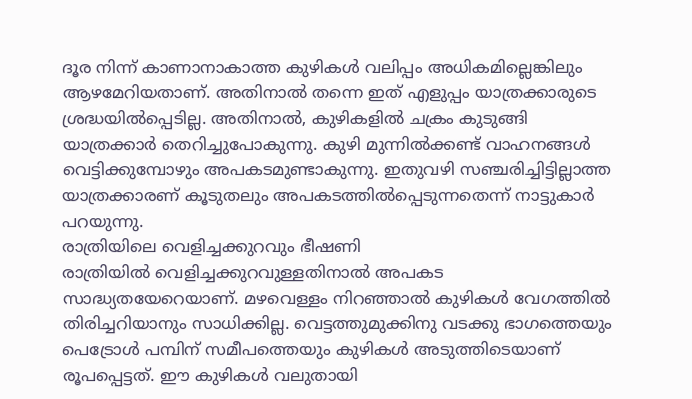ദൂര നിന്ന് കാണാനാകാത്ത കുഴികൾ വലിപ്പം അധികമില്ലെങ്കിലും ആഴമേറിയതാണ്. അതിനാൽ തന്നെ ഇത് എളുപ്പം യാത്രക്കാരുടെ ശ്രദ്ധയിൽപ്പെടില്ല. അതിനാൽ, കുഴികളിൽ ചക്രം കുടുങ്ങി യാത്രക്കാർ തെറിച്ചുപോകുന്നു. കുഴി മുന്നിൽക്കണ്ട് വാഹനങ്ങൾ വെട്ടിക്കുമ്പോഴും അപകടമുണ്ടാകുന്നു. ഇതുവഴി സഞ്ചരിച്ചിട്ടില്ലാത്ത യാത്രക്കാരണ് കൂടുതലും അപകടത്തിൽപ്പെടുന്നതെന്ന് നാട്ടുകാർ പറയുന്നു.
രാത്രിയിലെ വെളിച്ചക്കുറവും ഭീഷണി
രാത്രിയിൽ വെളിച്ചക്കുറവുള്ളതിനാൽ അപകട സാദ്ധ്യതയേറെയാണ്. മഴവെള്ളം നിറഞ്ഞാൽ കുഴികൾ വേഗത്തിൽ തിരിച്ചറിയാനും സാധിക്കില്ല. വെട്ടത്തുമുക്കിനു വടക്കു ഭാഗത്തെയും പെട്രോൾ പമ്പിന് സമീപത്തെയും കുഴികൾ അടുത്തിടെയാണ് രൂപപ്പെട്ടത്. ഈ കുഴികൾ വലുതായി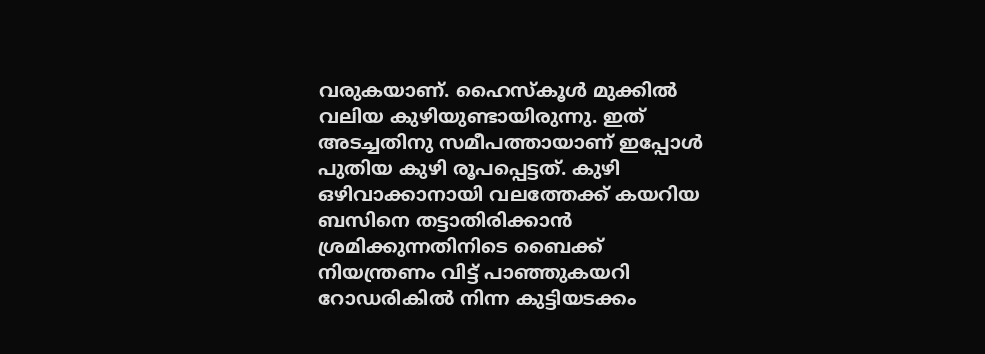വരുകയാണ്. ഹൈസ്കൂൾ മുക്കിൽ വലിയ കുഴിയുണ്ടായിരുന്നു. ഇത് അടച്ചതിനു സമീപത്തായാണ് ഇപ്പോൾ പുതിയ കുഴി രൂപപ്പെട്ടത്. കുഴി ഒഴിവാക്കാനായി വലത്തേക്ക് കയറിയ ബസിനെ തട്ടാതിരിക്കാൻ ശ്രമിക്കുന്നതിനിടെ ബൈക്ക് നിയന്ത്രണം വിട്ട് പാഞ്ഞുകയറി റോഡരികിൽ നിന്ന കുട്ടിയടക്കം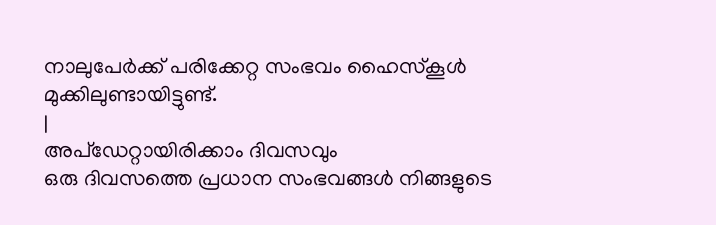നാലുപേർക്ക് പരിക്കേറ്റ സംഭവം ഹൈസ്കൂൾ മുക്കിലുണ്ടായിട്ടുണ്ട്.
|
അപ്ഡേറ്റായിരിക്കാം ദിവസവും
ഒരു ദിവസത്തെ പ്രധാന സംഭവങ്ങൾ നിങ്ങളുടെ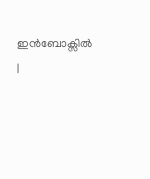ഇൻബോക്സിൽ |